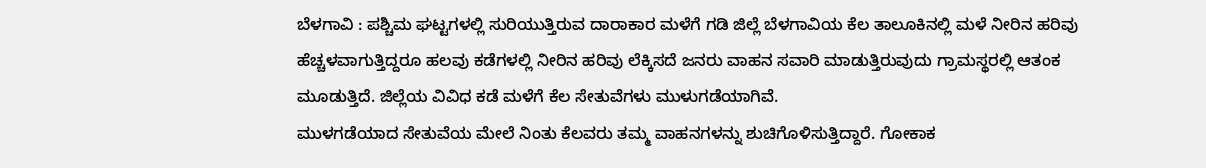ಬೆಳಗಾವಿ : ಪಶ್ಚಿಮ ಘಟ್ಟಗಳಲ್ಲಿ ಸುರಿಯುತ್ತಿರುವ ದಾರಾಕಾರ ಮಳೆಗೆ ಗಡಿ ಜಿಲ್ಲೆ ಬೆಳಗಾವಿಯ ಕೆಲ ತಾಲೂಕಿನಲ್ಲಿ ಮಳೆ ನೀರಿನ ಹರಿವು ಹೆಚ್ಚಳವಾಗುತ್ತಿದ್ದರೂ ಹಲವು ಕಡೆಗಳಲ್ಲಿ ನೀರಿನ ಹರಿವು ಲೆಕ್ಕಿಸದೆ ಜನರು ವಾಹನ ಸವಾರಿ ಮಾಡುತ್ತಿರುವುದು ಗ್ರಾಮಸ್ಥರಲ್ಲಿ ಆತಂಕ ಮೂಡುತ್ತಿದೆ. ಜಿಲ್ಲೆಯ ವಿವಿಧ ಕಡೆ ಮಳೆಗೆ ಕೆಲ ಸೇತುವೆಗಳು ಮುಳುಗಡೆಯಾಗಿವೆ.
ಮುಳಗಡೆಯಾದ ಸೇತುವೆಯ ಮೇಲೆ ನಿಂತು ಕೆಲವರು ತಮ್ಮ ವಾಹನಗಳನ್ನು ಶುಚಿಗೊಳಿಸುತ್ತಿದ್ದಾರೆ. ಗೋಕಾಕ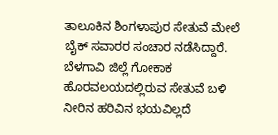ತಾಲೂಕಿನ ಶಿಂಗಳಾಪುರ ಸೇತುವೆ ಮೇಲೆ ಬೈಕ್ ಸವಾರರ ಸಂಚಾರ ನಡೆಸಿದ್ದಾರೆ. ಬೆಳಗಾವಿ ಜಿಲ್ಲೆ ಗೋಕಾಕ ಹೊರವಲಯದಲ್ಲಿರುವ ಸೇತುವೆ ಬಳಿ ನೀರಿನ ಹರಿವಿನ ಭಯವಿಲ್ಲದೆ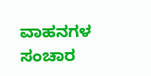ವಾಹನಗಳ ಸಂಚಾರ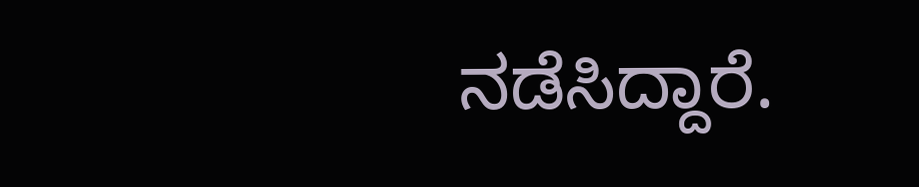ನಡೆಸಿದ್ದಾರೆ.